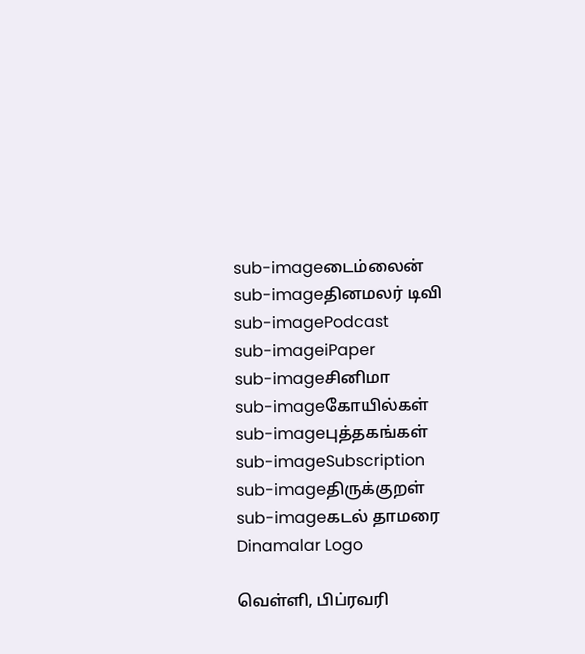sub-imageடைம்லைன்
sub-imageதினமலர் டிவி
sub-imagePodcast
sub-imageiPaper
sub-imageசினிமா
sub-imageகோயில்கள்
sub-imageபுத்தகங்கள்
sub-imageSubscription
sub-imageதிருக்குறள்
sub-imageகடல் தாமரை
Dinamalar Logo

வெள்ளி, பிப்ரவரி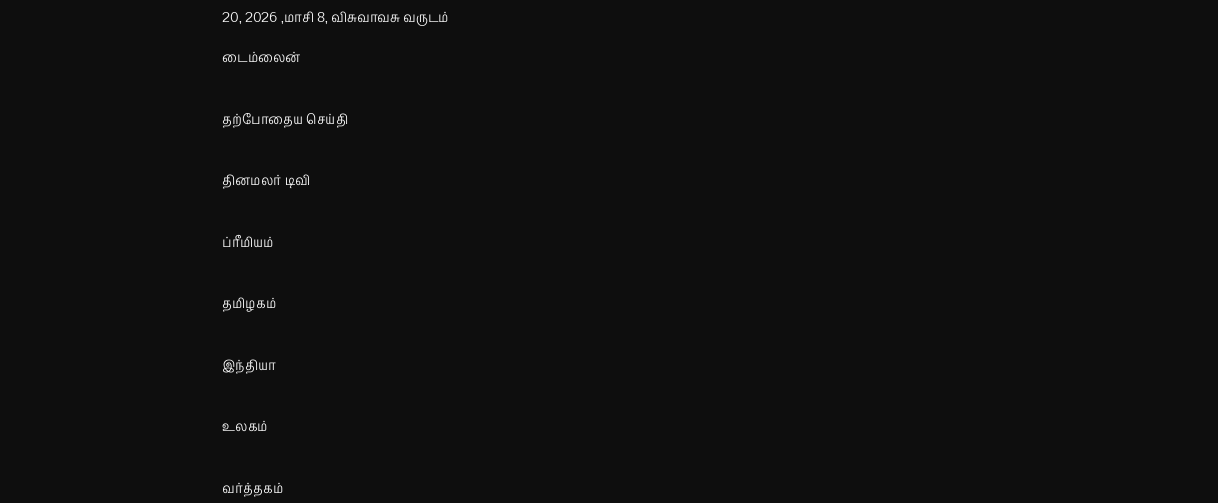20, 2026 ,மாசி 8, விசுவாவசு வருடம்

டைம்லைன்


தற்போதைய செய்தி


தினமலர் டிவி


ப்ரீமியம்


தமிழகம்


இந்தியா


உலகம்


வர்த்தகம்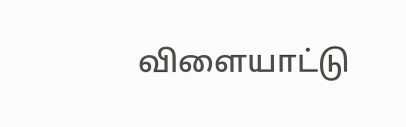விளையாட்டு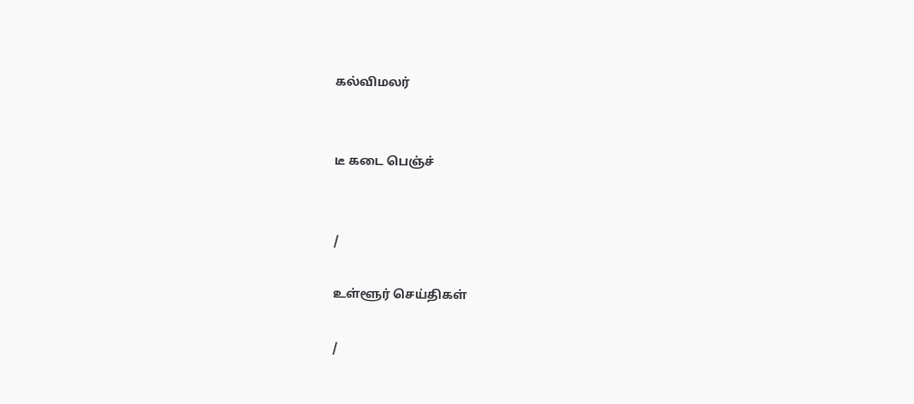கல்விமலர்


டீ கடை பெஞ்ச்


/

உள்ளூர் செய்திகள்

/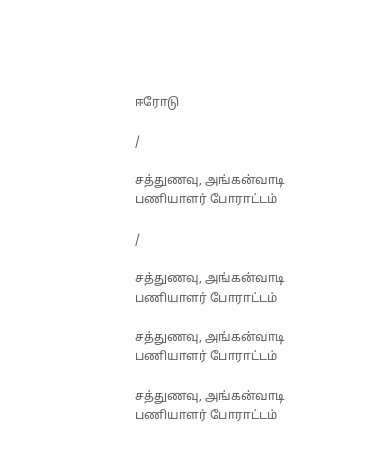ஈரோடு

/

சத்துணவு, அங்கன்வாடி பணியாளர் போராட்டம்

/

சத்துணவு, அங்கன்வாடி பணியாளர் போராட்டம்

சத்துணவு, அங்கன்வாடி பணியாளர் போராட்டம்

சத்துணவு, அங்கன்வாடி பணியாளர் போராட்டம்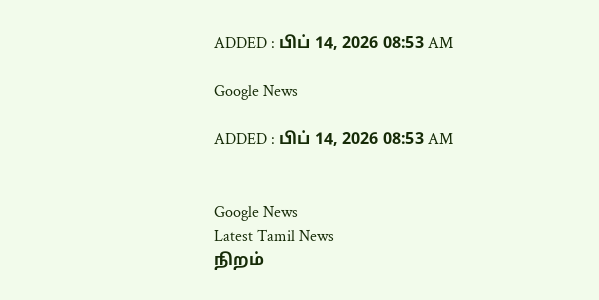ADDED : பிப் 14, 2026 08:53 AM

Google News

ADDED : பிப் 14, 2026 08:53 AM


Google News
Latest Tamil News
நிறம்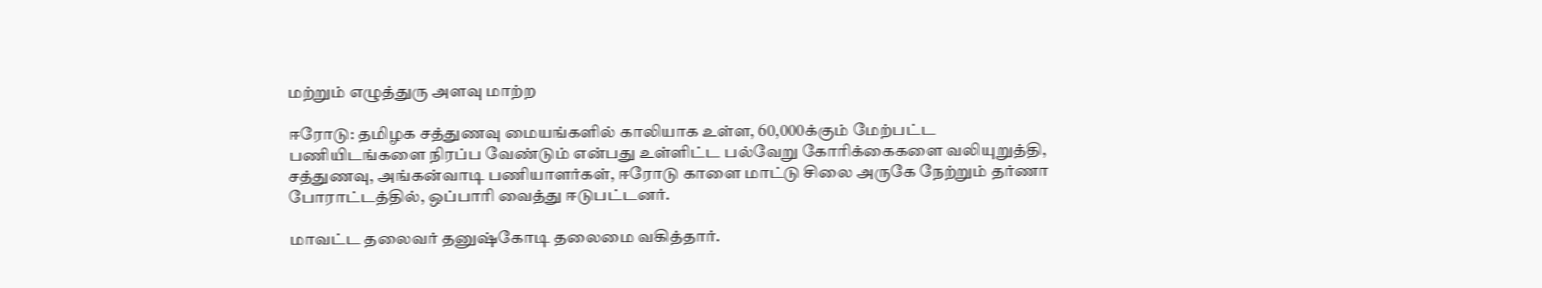மற்றும் எழுத்துரு அளவு மாற்ற

ஈரோடு: தமிழக சத்துணவு மையங்களில் காலியாக உள்ள, 60,000க்கும் மேற்பட்ட பணியிடங்களை நிரப்ப வேண்டும் என்பது உள்ளிட்ட பல்வேறு கோரிக்கைகளை வலியுறுத்தி, சத்துணவு, அங்கன்வாடி பணியாளர்கள், ஈரோடு காளை மாட்டு சிலை அருகே நேற்றும் தர்ணா போராட்டத்தில், ஒப்பாரி வைத்து ஈடுபட்டனர்.

மாவட்ட தலைவர் தனுஷ்கோடி தலைமை வகித்தார்.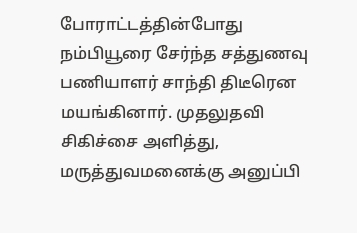போராட்டத்தின்போது நம்பியூரை சேர்ந்த சத்துணவு பணியாளர் சாந்தி திடீரென மயங்கினார். முதலுதவி சிகிச்சை அளித்து, மருத்துவமனைக்கு அனுப்பி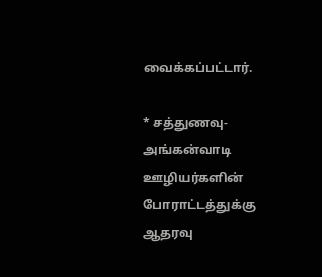வைக்கப்பட்டார்.

* சத்துணவு-அங்கன்வாடி ஊழியர்களின் போராட்டத்துக்கு ஆதரவு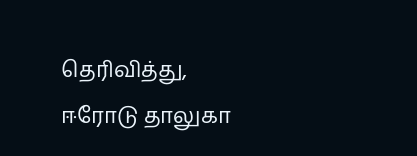தெரிவித்து, ஈரோடு தாலுகா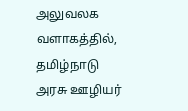அலுவலக வளாகத்தில், தமிழ்நாடு அரசு ஊழியர்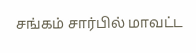சங்கம் சார்பில் மாவட்ட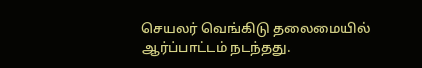செயலர் வெங்கிடு தலைமையில் ஆர்ப்பாட்டம் நடந்தது.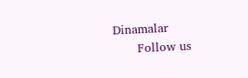Dinamalar
      Follow us